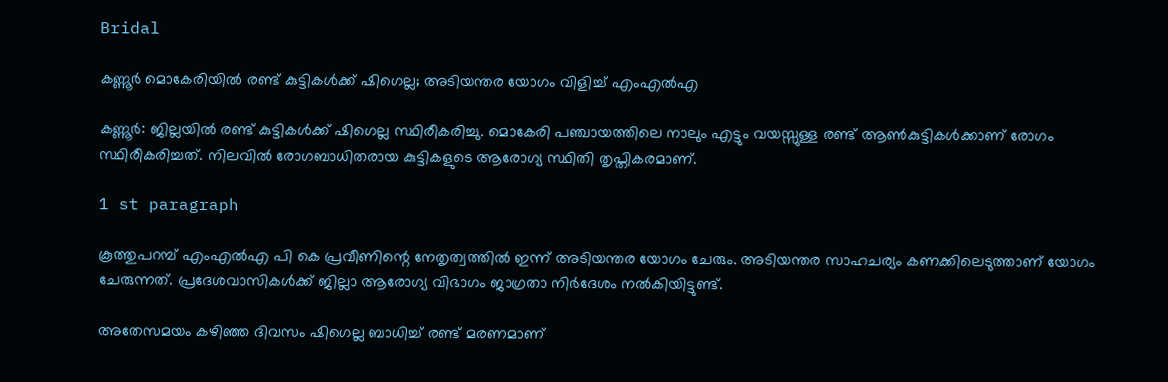Bridal

കണ്ണൂര്‍ മൊകേരിയില്‍ രണ്ട് കുട്ടികള്‍ക്ക് ഷിഗെല്ല; അടിയന്തര യോഗം വിളിച്ച് എംഎല്‍എ

കണ്ണൂര്‍: ജില്ലയില്‍ രണ്ട് കുട്ടികള്‍ക്ക് ഷിഗെല്ല സ്ഥിരീകരിച്ചു. മൊകേരി പഞ്ചായത്തിലെ നാലും എട്ടും വയസ്സുള്ള രണ്ട് ആണ്‍കുട്ടികള്‍ക്കാണ് രോഗം സ്ഥിരീകരിച്ചത്. നിലവില്‍ രോഗബാധിതരായ കുട്ടികളുടെ ആരോഗ്യ സ്ഥിതി തൃപ്തികരമാണ്.

1 st paragraph

കൂത്തുപറമ്പ് എംഎല്‍എ പി കെ പ്രവീണിന്റെ നേതൃത്വത്തില്‍ ഇന്ന് അടിയന്തര യോഗം ചേരും. അടിയന്തര സാഹചര്യം കണക്കിലെടുത്താണ് യോഗം ചേരുന്നത്. പ്രദേശവാസികള്‍ക്ക് ജില്ലാ ആരോഗ്യ വിഭാഗം ജാഗ്രതാ നിര്‍ദേശം നല്‍കിയിട്ടുണ്ട്.

അതേസമയം കഴിഞ്ഞ ദിവസം ഷിഗെല്ല ബാധിച്ച് രണ്ട് മരണമാണ്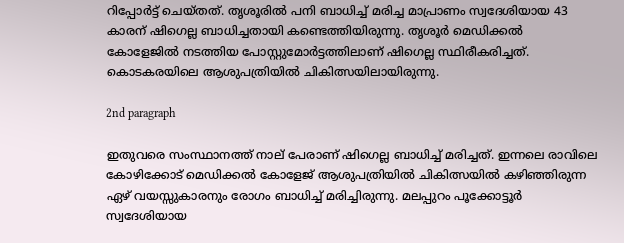റിപ്പോര്‍ട്ട് ചെയ്തത്. തൃശൂരില്‍ പനി ബാധിച്ച് മരിച്ച മാപ്രാണം സ്വദേശിയായ 43 കാരന് ഷിഗെല്ല ബാധിച്ചതായി കണ്ടെത്തിയിരുന്നു. തൃശൂര്‍ മെഡിക്കല്‍ കോളേജില്‍ നടത്തിയ പോസ്റ്റുമോര്‍ട്ടത്തിലാണ് ഷിഗെല്ല സ്ഥിരീകരിച്ചത്. കൊടകരയിലെ ആശുപത്രിയില്‍ ചികിത്സയിലായിരുന്നു.

2nd paragraph

ഇതുവരെ സംസ്ഥാനത്ത് നാല് പേരാണ് ഷിഗെല്ല ബാധിച്ച് മരിച്ചത്. ഇന്നലെ രാവിലെ കോഴിക്കോട് മെഡിക്കല്‍ കോളേജ് ആശുപത്രിയില്‍ ചികിത്സയില്‍ കഴിഞ്ഞിരുന്ന ഏഴ് വയസ്സുകാരനും രോഗം ബാധിച്ച് മരിച്ചിരുന്നു. മലപ്പുറം പൂക്കോട്ടൂര്‍ സ്വദേശിയായ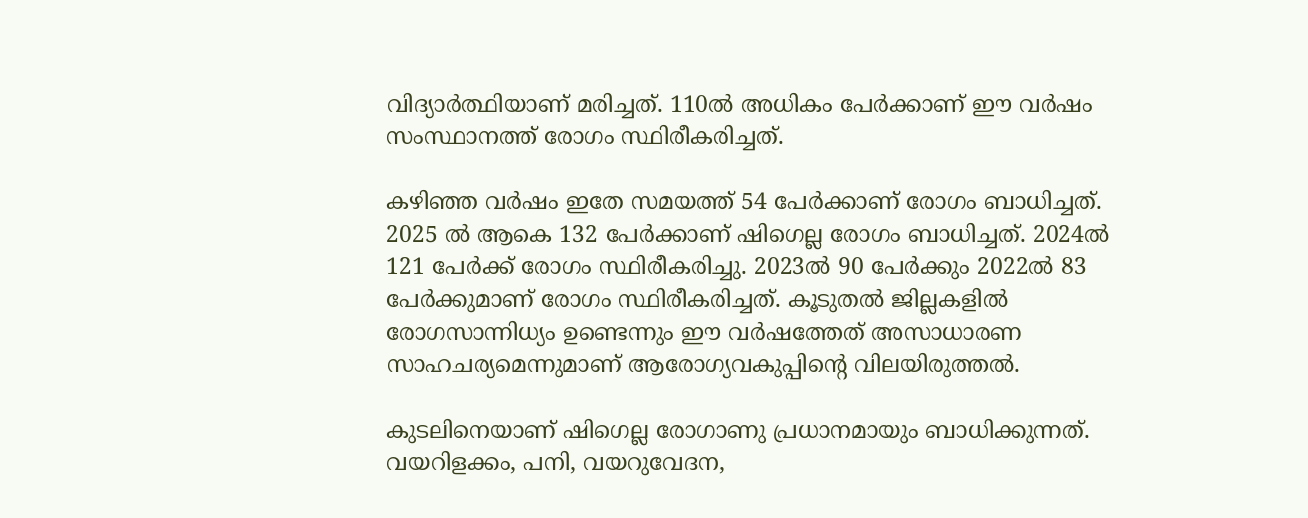വിദ്യാര്‍ത്ഥിയാണ് മരിച്ചത്. 110ല്‍ അധികം പേര്‍ക്കാണ് ഈ വര്‍ഷം സംസ്ഥാനത്ത് രോഗം സ്ഥിരീകരിച്ചത്.

കഴിഞ്ഞ വര്‍ഷം ഇതേ സമയത്ത് 54 പേര്‍ക്കാണ് രോഗം ബാധിച്ചത്. 2025 ല്‍ ആകെ 132 പേര്‍ക്കാണ് ഷിഗെല്ല രോഗം ബാധിച്ചത്. 2024ല്‍ 121 പേര്‍ക്ക് രോഗം സ്ഥിരീകരിച്ചു. 2023ല്‍ 90 പേര്‍ക്കും 2022ല്‍ 83 പേര്‍ക്കുമാണ് രോഗം സ്ഥിരീകരിച്ചത്. കൂടുതല്‍ ജില്ലകളില്‍ രോഗസാന്നിധ്യം ഉണ്ടെന്നും ഈ വര്‍ഷത്തേത് അസാധാരണ സാഹചര്യമെന്നുമാണ് ആരോഗ്യവകുപ്പിന്റെ വിലയിരുത്തല്‍.

കുടലിനെയാണ് ഷിഗെല്ല രോഗാണു പ്രധാനമായും ബാധിക്കുന്നത്. വയറിളക്കം, പനി, വയറുവേദന,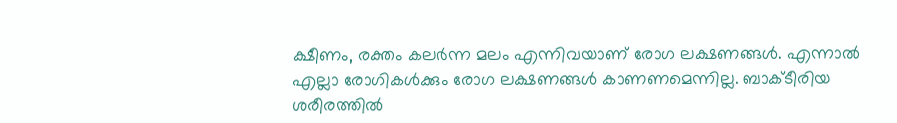ക്ഷീണം, രക്തം കലര്‍ന്ന മലം എന്നിവയാണ് രോഗ ലക്ഷണങ്ങള്‍. എന്നാല്‍ എല്ലാ രോഗികള്‍ക്കും രോഗ ലക്ഷണങ്ങള്‍ കാണണമെന്നില്ല. ബാക്ടീരിയ ശരീരത്തില്‍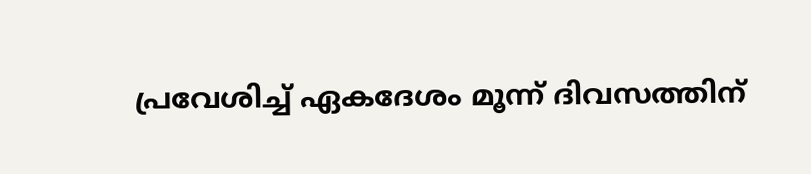പ്രവേശിച്ച് ഏകദേശം മൂന്ന് ദിവസത്തിന്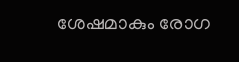ശേഷമാകും രോഗ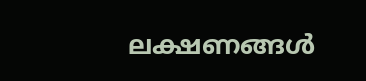ലക്ഷണങ്ങള്‍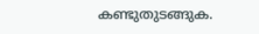കണ്ടുതുടങ്ങുക.